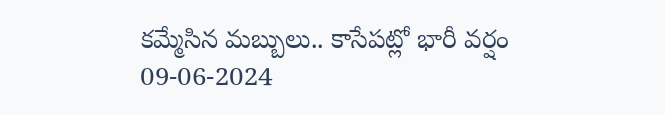కమ్మేసిన మబ్బులు.. కాసేపట్లో భారీ వర్షం
09-06-2024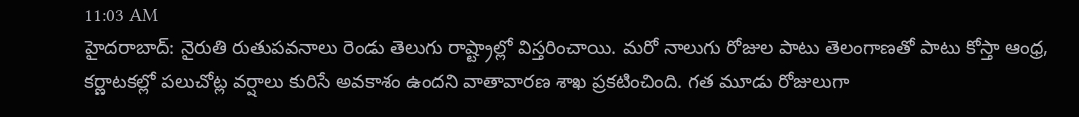11:03 AM
హైదరాబాద్: నైరుతి రుతుపవనాలు రెండు తెలుగు రాష్ట్రాల్లో విస్తరించాయి. మరో నాలుగు రోజుల పాటు తెలంగాణతో పాటు కోస్తా ఆంధ్ర, కర్ణాటకల్లో పలుచోట్ల వర్షాలు కురిసే అవకాశం ఉందని వాతావారణ శాఖ ప్రకటించింది. గత మూడు రోజులుగా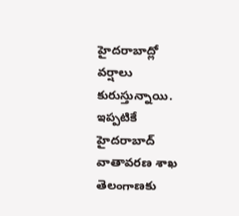హైదరాబాద్లో వర్షాలు కురుస్తున్నాయి. ఇప్పటికే హైదరాబాద్ వాతావరణ శాఖ తెలంగాణకు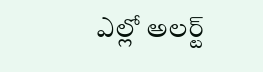ఎల్లో అలర్ట్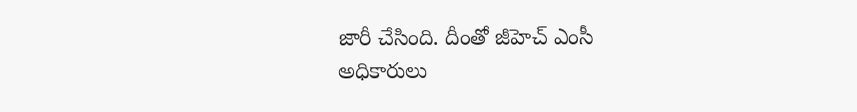జారీ చేసింది. దీంతో జీహెచ్ ఎంసీ అధికారులు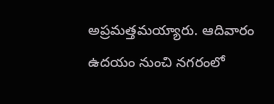అప్రమత్తమయ్యారు. ఆదివారం ఉదయం నుంచి నగరంలో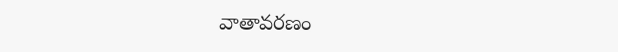వాతావరణం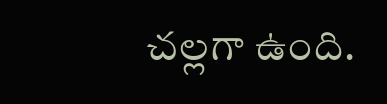చల్లగా ఉంది.